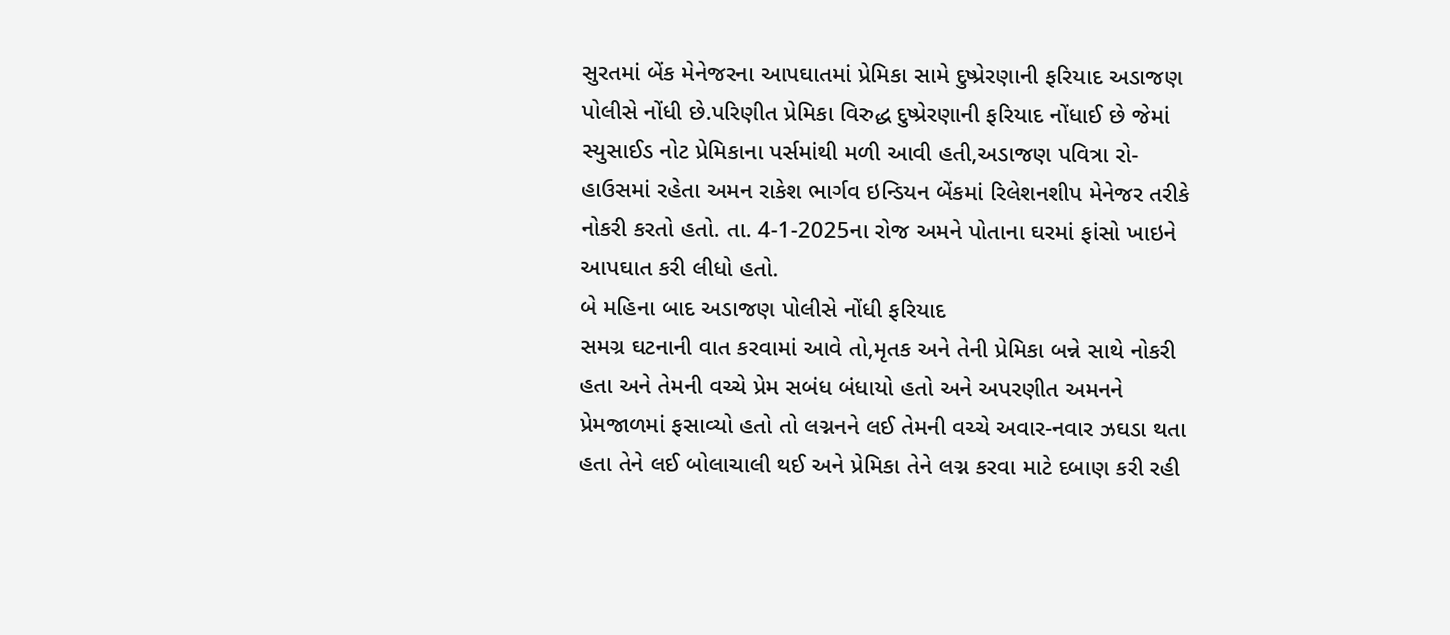સુરતમાં બેંક મેનેજરના આપઘાતમાં પ્રેમિકા સામે દુષ્પ્રેરણાની ફરિયાદ અડાજણ પોલીસે નોંધી છે.પરિણીત પ્રેમિકા વિરુદ્ધ દુષ્પ્રેરણાની ફરિયાદ નોંધાઈ છે જેમાં સ્યુસાઈડ નોટ પ્રેમિકાના પર્સમાંથી મળી આવી હતી,અડાજણ પવિત્રા રો-હાઉસમાં રહેતા અમન રાકેશ ભાર્ગવ ઇન્ડિયન બેંકમાં રિલેશનશીપ મેનેજર તરીકે નોકરી કરતો હતો. તા. 4-1-2025ના રોજ અમને પોતાના ઘરમાં ફાંસો ખાઇને આપઘાત કરી લીધો હતો.
બે મહિના બાદ અડાજણ પોલીસે નોંધી ફરિયાદ
સમગ્ર ઘટનાની વાત કરવામાં આવે તો,મૃતક અને તેની પ્રેમિકા બન્ને સાથે નોકરી હતા અને તેમની વચ્ચે પ્રેમ સબંધ બંધાયો હતો અને અપરણીત અમનને પ્રેમજાળમાં ફસાવ્યો હતો તો લગ્નનને લઈ તેમની વચ્ચે અવાર-નવાર ઝઘડા થતા હતા તેને લઈ બોલાચાલી થઈ અને પ્રેમિકા તેને લગ્ન કરવા માટે દબાણ કરી રહી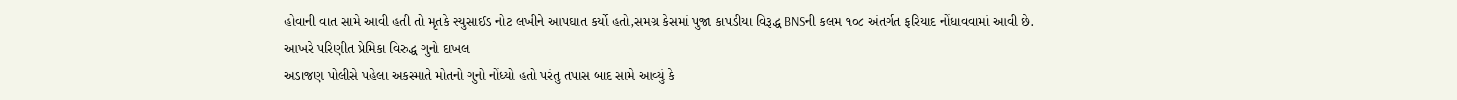હોવાની વાત સામે આવી હતી તો મૃતકે સ્યુસાઈડ નોટ લખીને આપઘાત કર્યો હતો,સમગ્ર કેસમાં પુજા કાપડીયા વિરૂદ્ધ BNSની કલમ ૧૦૮ અંતર્ગત ફરિયાદ નોંધાવવામાં આવી છે.
આખરે પરિણીત પ્રેમિકા વિરુદ્ધ ગુનો દાખલ
અડાજણ પોલીસે પહેલા અકસ્માતે મોતનો ગુનો નોંધ્યો હતો પરંતુ તપાસ બાદ સામે આવ્યું કે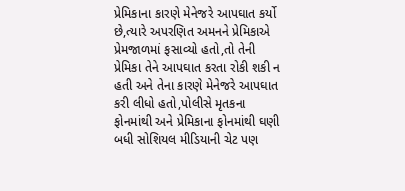પ્રેમિકાના કારણે મેનેજરે આપઘાત કર્યો છે,ત્યારે અપરણિત અમનને પ્રેમિકાએ પ્રેમજાળમાં ફસાવ્યો હતો,તો તેની પ્રેમિકા તેને આપઘાત કરતા રોકી શકી ન હતી અને તેના કારણે મેનેજરે આપઘાત કરી લીધો હતો,પોલીસે મૃતકના ફોનમાંથી અને પ્રેમિકાના ફોનમાંથી ઘણી બધી સોશિયલ મીડિયાની ચેટ પણ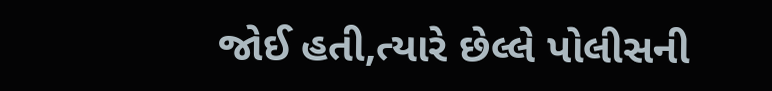જોઈ હતી,ત્યારે છેલ્લે પોલીસની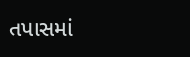તપાસમાં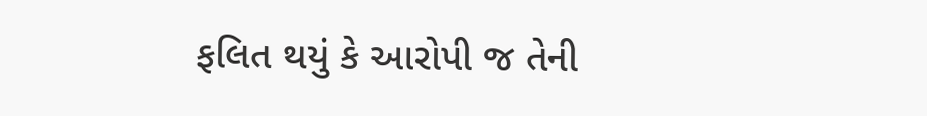ફલિત થયું કે આરોપી જ તેની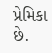પ્રેમિકા છે.